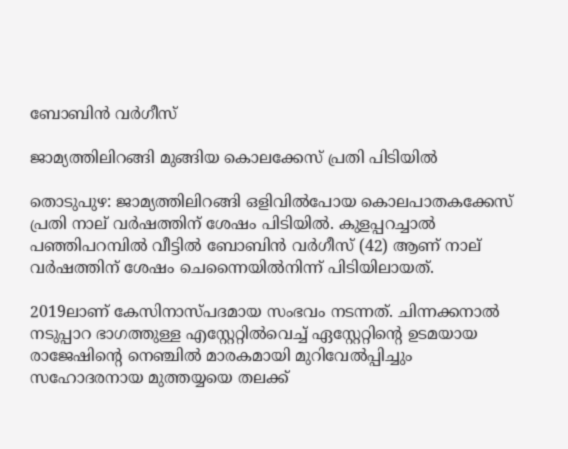ബോബിൻ വർഗീസ്

ജാമ്യത്തിലിറങ്ങി മുങ്ങിയ കൊലക്കേസ് പ്രതി പിടിയിൽ

തൊടുപുഴ: ജാമ്യത്തിലിറങ്ങി ഒളിവിൽപോയ കൊലപാതകക്കേസ് പ്രതി നാല് വർഷത്തിന് ശേഷം പിടിയിൽ. കുളപ്പറച്ചാൽ പഞ്ഞിപറമ്പിൽ വീട്ടിൽ ബോബിൻ വർഗീസ് (42) ആണ് നാല് വർഷത്തിന് ശേഷം ചെന്നൈയിൽനിന്ന് പിടിയിലായത്.

2019ലാണ് കേസിനാസ്പദമായ സംഭവം നടന്നത്. ചിന്നക്കനാൽ നടുപ്പാറ ഭാഗത്തുള്ള എസ്റ്റേറ്റിൽവെച്ച് ഏസ്റ്റേറ്റിന്റെ ഉടമയായ രാജേഷിന്റെ നെഞ്ചിൽ മാരകമായി മുറിവേൽപ്പിച്ചും സഹോദരനായ മുത്തയ്യയെ തലക്ക്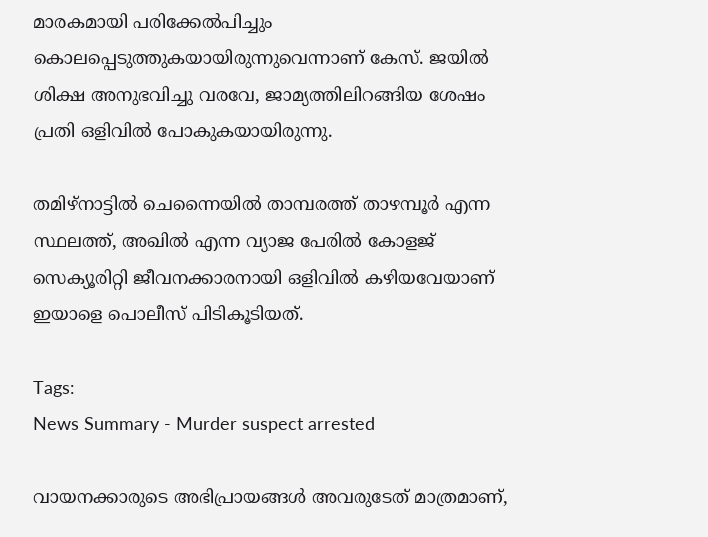മാരകമായി പരിക്കേൽപിച്ചും കൊലപ്പെടുത്തുകയായിരുന്നുവെന്നാണ് കേസ്. ജയിൽ ശിക്ഷ അനുഭവിച്ചു വരവേ, ജാമ്യത്തിലിറങ്ങിയ ശേഷം പ്രതി ഒളിവിൽ പോകുകയായിരുന്നു.

തമിഴ്നാട്ടിൽ ചെന്നൈയിൽ താമ്പരത്ത് താഴമ്പൂർ എന്ന സ്ഥലത്ത്, അഖിൽ എന്ന വ്യാജ പേരിൽ കോളജ് സെക്യൂരിറ്റി ജീവനക്കാരനായി ഒളിവിൽ കഴിയവേയാണ് ഇയാളെ പൊലീസ് പിടികൂടിയത്.

Tags:
News Summary - Murder suspect arrested

വായനക്കാരുടെ അഭിപ്രായങ്ങള്‍ അവരുടേത് മാത്രമാണ്,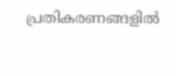പ്രതികരണങ്ങളിൽ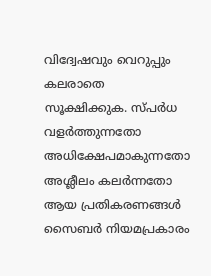വിദ്വേഷവും വെറുപ്പും കലരാതെ സൂക്ഷിക്കുക. സ്പർധ വളർത്തുന്നതോ അധിക്ഷേപമാകുന്നതോ അശ്ലീലം കലർന്നതോ ആയ പ്രതികരണങ്ങൾ സൈബർ നിയമപ്രകാരം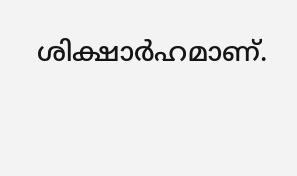ശിക്ഷാർഹമാണ്.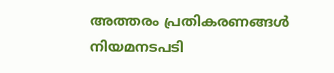അത്തരം പ്രതികരണങ്ങൾ നിയമനടപടി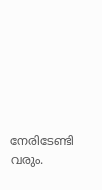നേരിടേണ്ടി വരും.